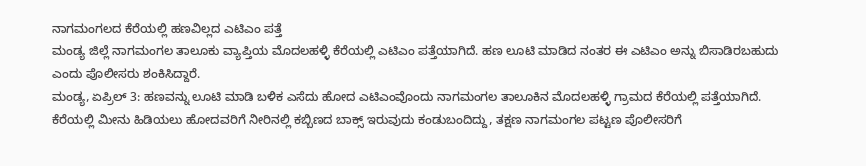ನಾಗಮಂಗಲದ ಕೆರೆಯಲ್ಲಿ ಹಣವಿಲ್ಲದ ಎಟಿಎಂ ಪತ್ತೆ
ಮಂಡ್ಯ ಜಿಲ್ಲೆ ನಾಗಮಂಗಲ ತಾಲೂಕು ವ್ಯಾಪ್ತಿಯ ಮೊದಲಹಳ್ಳಿ ಕೆರೆಯಲ್ಲಿ ಎಟಿಎಂ ಪತ್ತೆಯಾಗಿದೆ. ಹಣ ಲೂಟಿ ಮಾಡಿದ ನಂತರ ಈ ಎಟಿಎಂ ಅನ್ನು ಬಿಸಾಡಿರಬಹುದು ಎಂದು ಪೊಲೀಸರು ಶಂಕಿಸಿದ್ದಾರೆ.
ಮಂಡ್ಯ, ಏಪ್ರಿಲ್ 3: ಹಣವನ್ನು ಲೂಟಿ ಮಾಡಿ ಬಳಿಕ ಎಸೆದು ಹೋದ ಎಟಿಎಂವೊಂದು ನಾಗಮಂಗಲ ತಾಲೂಕಿನ ಮೊದಲಹಳ್ಳಿ ಗ್ರಾಮದ ಕೆರೆಯಲ್ಲಿ ಪತ್ತೆಯಾಗಿದೆ.
ಕೆರೆಯಲ್ಲಿ ಮೀನು ಹಿಡಿಯಲು ಹೋದವರಿಗೆ ನೀರಿನಲ್ಲಿ ಕಬ್ಬಿಣದ ಬಾಕ್ಸ್ ಇರುವುದು ಕಂಡುಬಂದಿದ್ದು, ತಕ್ಷಣ ನಾಗಮಂಗಲ ಪಟ್ಟಣ ಪೊಲೀಸರಿಗೆ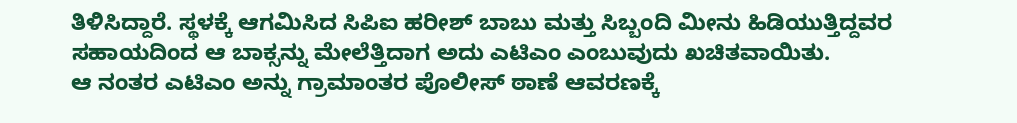ತಿಳಿಸಿದ್ದಾರೆ. ಸ್ಥಳಕ್ಕೆ ಆಗಮಿಸಿದ ಸಿಪಿಐ ಹರೀಶ್ ಬಾಬು ಮತ್ತು ಸಿಬ್ಬಂದಿ ಮೀನು ಹಿಡಿಯುತ್ತಿದ್ದವರ ಸಹಾಯದಿಂದ ಆ ಬಾಕ್ಸನ್ನು ಮೇಲೆತ್ತಿದಾಗ ಅದು ಎಟಿಎಂ ಎಂಬುವುದು ಖಚಿತವಾಯಿತು.
ಆ ನಂತರ ಎಟಿಎಂ ಅನ್ನು ಗ್ರಾಮಾಂತರ ಪೊಲೀಸ್ ಠಾಣೆ ಆವರಣಕ್ಕೆ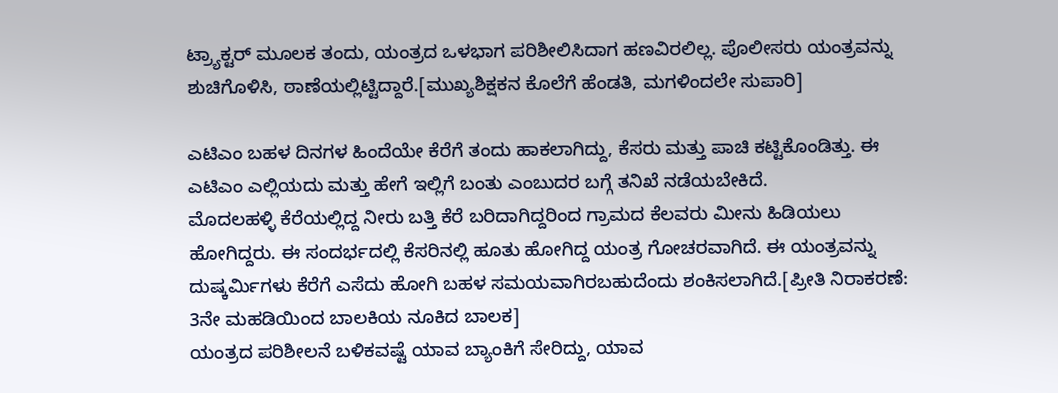ಟ್ರ್ಯಾಕ್ಟರ್ ಮೂಲಕ ತಂದು, ಯಂತ್ರದ ಒಳಭಾಗ ಪರಿಶೀಲಿಸಿದಾಗ ಹಣವಿರಲಿಲ್ಲ. ಪೊಲೀಸರು ಯಂತ್ರವನ್ನು ಶುಚಿಗೊಳಿಸಿ, ಠಾಣೆಯಲ್ಲಿಟ್ಟಿದ್ದಾರೆ.[ಮುಖ್ಯಶಿಕ್ಷಕನ ಕೊಲೆಗೆ ಹೆಂಡತಿ, ಮಗಳಿಂದಲೇ ಸುಪಾರಿ]

ಎಟಿಎಂ ಬಹಳ ದಿನಗಳ ಹಿಂದೆಯೇ ಕೆರೆಗೆ ತಂದು ಹಾಕಲಾಗಿದ್ದು, ಕೆಸರು ಮತ್ತು ಪಾಚಿ ಕಟ್ಟಿಕೊಂಡಿತ್ತು. ಈ ಎಟಿಎಂ ಎಲ್ಲಿಯದು ಮತ್ತು ಹೇಗೆ ಇಲ್ಲಿಗೆ ಬಂತು ಎಂಬುದರ ಬಗ್ಗೆ ತನಿಖೆ ನಡೆಯಬೇಕಿದೆ.
ಮೊದಲಹಳ್ಳಿ ಕೆರೆಯಲ್ಲಿದ್ದ ನೀರು ಬತ್ತಿ ಕೆರೆ ಬರಿದಾಗಿದ್ದರಿಂದ ಗ್ರಾಮದ ಕೆಲವರು ಮೀನು ಹಿಡಿಯಲು ಹೋಗಿದ್ದರು. ಈ ಸಂದರ್ಭದಲ್ಲಿ ಕೆಸರಿನಲ್ಲಿ ಹೂತು ಹೋಗಿದ್ದ ಯಂತ್ರ ಗೋಚರವಾಗಿದೆ. ಈ ಯಂತ್ರವನ್ನು ದುಷ್ಕರ್ಮಿಗಳು ಕೆರೆಗೆ ಎಸೆದು ಹೋಗಿ ಬಹಳ ಸಮಯವಾಗಿರಬಹುದೆಂದು ಶಂಕಿಸಲಾಗಿದೆ.[ಪ್ರೀತಿ ನಿರಾಕರಣೆ: 3ನೇ ಮಹಡಿಯಿಂದ ಬಾಲಕಿಯ ನೂಕಿದ ಬಾಲಕ]
ಯಂತ್ರದ ಪರಿಶೀಲನೆ ಬಳಿಕವಷ್ಟೆ ಯಾವ ಬ್ಯಾಂಕಿಗೆ ಸೇರಿದ್ದು, ಯಾವ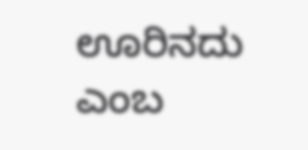ಊರಿನದು ಎಂಬ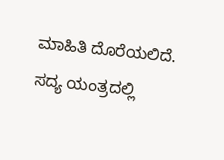ಮಾಹಿತಿ ದೊರೆಯಲಿದೆ. ಸದ್ಯ ಯಂತ್ರದಲ್ಲಿ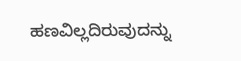ಹಣವಿಲ್ಲದಿರುವುದನ್ನು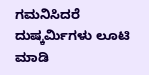ಗಮನಿಸಿದರೆ ದುಷ್ಕರ್ಮಿಗಳು ಲೂಟಿ ಮಾಡಿ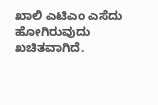ಖಾಲಿ ಎಟಿಎಂ ಎಸೆದು ಹೋಗಿರುವುದು ಖಚಿತವಾಗಿದೆ.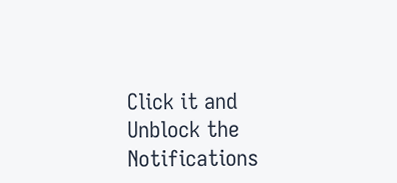Click it and Unblock the Notifications